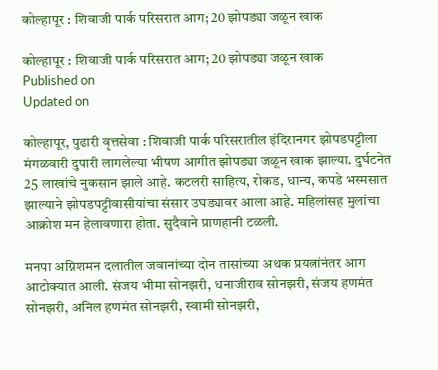कोल्हापूर : शिवाजी पार्क परिसरात आग; 20 झोपड्या जळून खाक

कोल्हापूर : शिवाजी पार्क परिसरात आग; 20 झोपड्या जळून खाक
Published on
Updated on

कोल्हापूर, पुढारी वृत्तसेवा : शिवाजी पार्क परिसरातील इंदिरानगर झोपडपट्टीला मंगळवारी दुपारी लागलेल्या भीषण आगीत झोपड्या जळून खाक झाल्या. दुर्घटनेत 25 लाखांचे नुकसान झाले आहे. कटलरी साहित्य, रोकड, धान्य, कपडे भस्मसात झाल्याने झोपडपट्टीवासीयांचा संसार उघड्यावर आला आहे. महिलांसह मुलांचा आक्रोश मन हेलावणारा होता. सुदैवाने प्राणहानी टळली.

मनपा अग्निशमन दलातील जवानांच्या दोन तासांच्या अथक प्रयत्नांनंतर आग आटोक्यात आली. संजय भीमा सोनझरी, धनाजीराव सोनझरी, संजय हणमंत सोनझरी, अनिल हणमंत सोनझरी, स्वामी सोनझरी,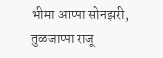भीमा आप्पा सोनझरी, तुळजाप्पा राजू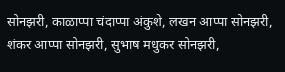सोनझरी, काळाप्पा चंदाप्पा अंकुशे, लखन आप्पा सोनझरी, शंकर आप्पा सोनझरी, सुभाष मधुकर सोनझरी,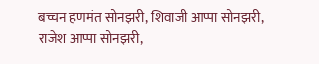बच्चन हणमंत सोनझरी, शिवाजी आप्पा सोनझरी, राजेश आप्पा सोनझरी,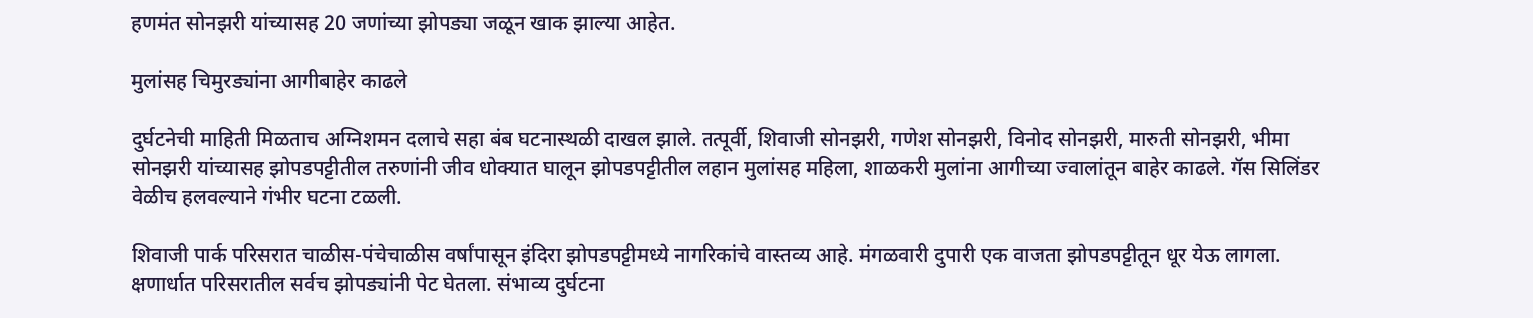हणमंत सोनझरी यांच्यासह 20 जणांच्या झोपड्या जळून खाक झाल्या आहेत.

मुलांसह चिमुरड्यांना आगीबाहेर काढले

दुर्घटनेची माहिती मिळताच अग्निशमन दलाचे सहा बंब घटनास्थळी दाखल झाले. तत्पूर्वी, शिवाजी सोनझरी, गणेश सोनझरी, विनोद सोनझरी, मारुती सोनझरी, भीमा सोनझरी यांच्यासह झोपडपट्टीतील तरुणांनी जीव धोक्यात घालून झोपडपट्टीतील लहान मुलांसह महिला, शाळकरी मुलांना आगीच्या ज्वालांतून बाहेर काढले. गॅस सिलिंडर वेळीच हलवल्याने गंभीर घटना टळली.

शिवाजी पार्क परिसरात चाळीस-पंचेचाळीस वर्षांपासून इंदिरा झोपडपट्टीमध्ये नागरिकांचे वास्तव्य आहे. मंगळवारी दुपारी एक वाजता झोपडपट्टीतून धूर येऊ लागला. क्षणार्धात परिसरातील सर्वच झोपड्यांनी पेट घेतला. संभाव्य दुर्घटना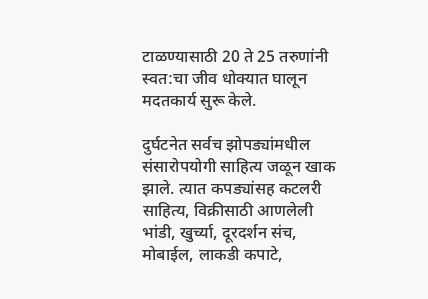टाळण्यासाठी 20 ते 25 तरुणांनी स्वत:चा जीव धोक्यात घालून मदतकार्य सुरू केले.

दुर्घटनेत सर्वच झोपड्यांमधील संसारोपयोगी साहित्य जळून खाक झाले. त्यात कपड्यांसह कटलरी साहित्य, विक्रीसाठी आणलेली भांडी, खुर्च्या, दूरदर्शन संच, मोबाईल, लाकडी कपाटे,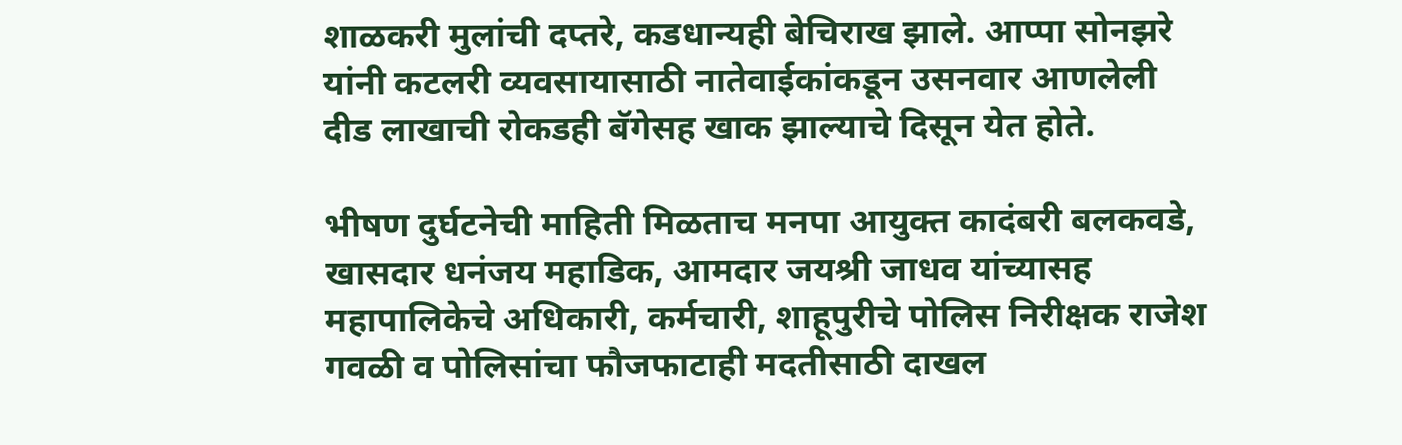शाळकरी मुलांची दप्तरे, कडधान्यही बेचिराख झाले. आप्पा सोनझरे यांनी कटलरी व्यवसायासाठी नातेवाईकांकडून उसनवार आणलेली दीड लाखाची रोकडही बॅगेसह खाक झाल्याचे दिसून येत होते.

भीषण दुर्घटनेची माहिती मिळताच मनपा आयुक्त कादंबरी बलकवडे, खासदार धनंजय महाडिक, आमदार जयश्री जाधव यांच्यासह महापालिकेचे अधिकारी, कर्मचारी, शाहूपुरीचे पोलिस निरीक्षक राजेश गवळी व पोलिसांचा फौजफाटाही मदतीसाठी दाखल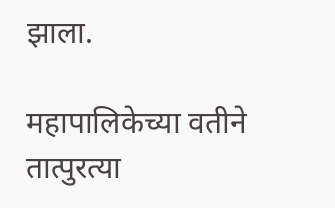झाला.

महापालिकेच्या वतीने तात्पुरत्या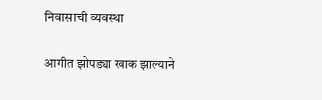निवासाची व्यवस्था

आगीत झोपड्या खाक झाल्याने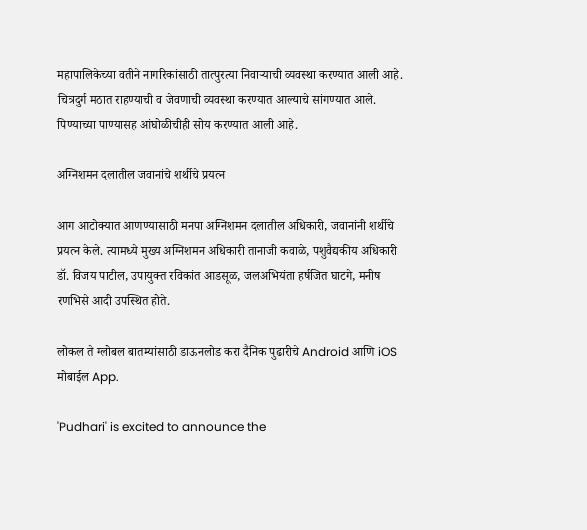महापालिकेच्या वतीने नागरिकांसाठी तात्पुरत्या निवार्‍याची व्यवस्था करण्यात आली आहे. चित्रदुर्ग मठात राहण्याची व जेवणाची व्यवस्था करण्यात आल्याचे सांगण्यात आले. पिण्याच्या पाण्यासह आंघोळीचीही सोय करण्यात आली आहे.

अग्निशमन दलातील जवानांचे शर्थीचे प्रयत्न

आग आटोक्यात आणण्यासाठी मनपा अग्निशमन दलातील अधिकारी, जवानांनी शर्थीचे प्रयत्न केले. त्यामध्ये मुख्य अग्निशमन अधिकारी तानाजी कवाळे, पशुवैद्यकीय अधिकारी डॉ. विजय पाटील, उपायुक्त रविकांत आडसूळ, जलअभियंता हर्षजित घाटगे, मनीष रणभिसे आदी उपस्थित होते.

लोकल ते ग्लोबल बातम्यांसाठी डाऊनलोड करा दैनिक पुढारीचे Android आणि iOS मोबाईल App.

'Pudhari' is excited to announce the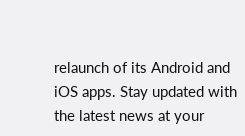relaunch of its Android and iOS apps. Stay updated with the latest news at your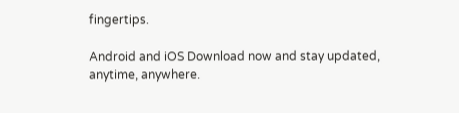fingertips.

Android and iOS Download now and stay updated, anytime, anywhere.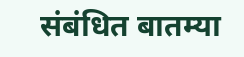संबंधित बातम्या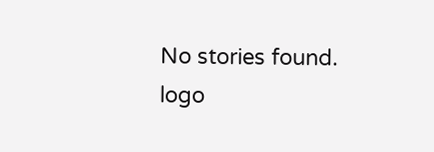No stories found.
logo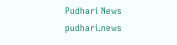Pudhari News
pudhari.news